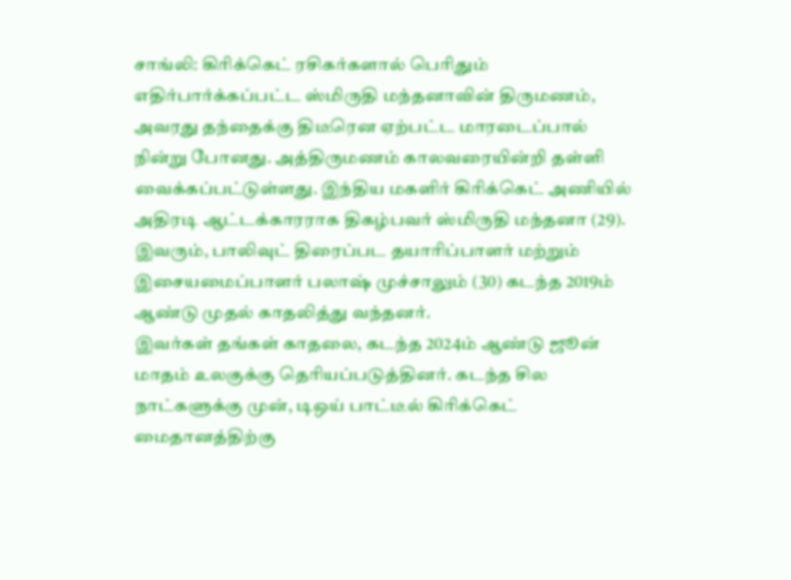சாங்லி: கிரிக்கெட் ரசிகர்களால் பெரிதும் எதிர்பார்க்கப்பட்ட ஸ்மிருதி மந்தனாவின் திருமணம், அவரது தந்தைக்கு திடீரென ஏற்பட்ட மாரடைப்பால் நின்று போனது. அத்திருமணம் காலவரையின்றி தள்ளி வைக்கப்பட்டுள்ளது. இந்திய மகளிர் கிரிக்கெட் அணியில் அதிரடி ஆட்டக்காரராக திகழ்பவர் ஸ்மிருதி மந்தனா (29). இவரும், பாலிவுட் திரைப்பட தயாரிப்பாளர் மற்றும் இசையமைப்பாளர் பலாஷ் முச்சாலும் (30) கடந்த 2019ம் ஆண்டு முதல் காதலித்து வந்தனர்.
இவர்கள் தங்கள் காதலை, கடந்த 2024ம் ஆண்டு ஜூன் மாதம் உலகுக்கு தெரியப்படுத்தினர். கடந்த சில நாட்களுக்கு முன், டிஒய் பாட்டீல் கிரிக்கெட் மைதானத்திற்கு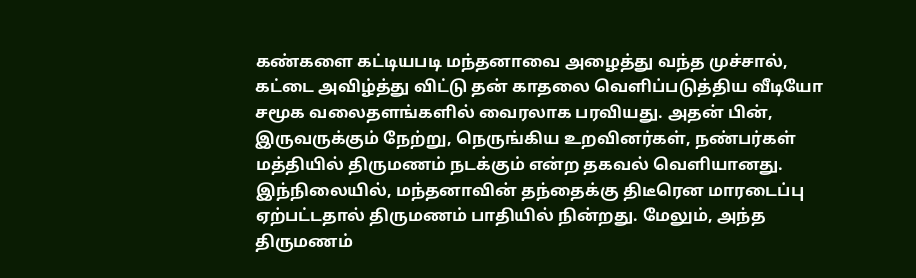கண்களை கட்டியபடி மந்தனாவை அழைத்து வந்த முச்சால், கட்டை அவிழ்த்து விட்டு தன் காதலை வெளிப்படுத்திய வீடியோ சமூக வலைதளங்களில் வைரலாக பரவியது. அதன் பின், இருவருக்கும் நேற்று, நெருங்கிய உறவினர்கள், நண்பர்கள் மத்தியில் திருமணம் நடக்கும் என்ற தகவல் வெளியானது.
இந்நிலையில், மந்தனாவின் தந்தைக்கு திடீரென மாரடைப்பு ஏற்பட்டதால் திருமணம் பாதியில் நின்றது. மேலும், அந்த திருமணம்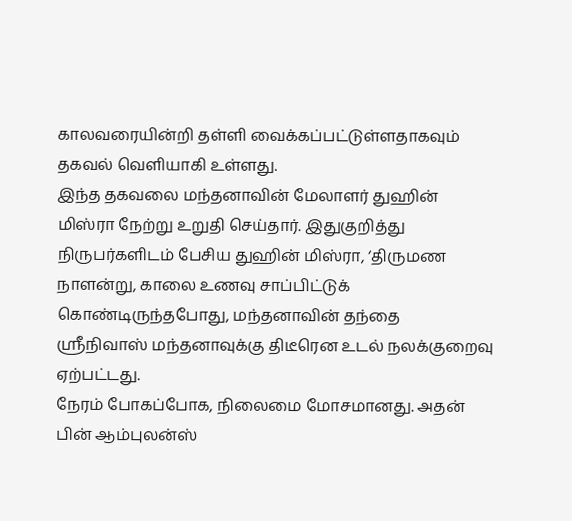காலவரையின்றி தள்ளி வைக்கப்பட்டுள்ளதாகவும் தகவல் வெளியாகி உள்ளது.
இந்த தகவலை மந்தனாவின் மேலாளர் துஹின் மிஸ்ரா நேற்று உறுதி செய்தார். இதுகுறித்து நிருபர்களிடம் பேசிய துஹின் மிஸ்ரா, ‘திருமண நாளன்று, காலை உணவு சாப்பிட்டுக் கொண்டிருந்தபோது, மந்தனாவின் தந்தை ஸ்ரீநிவாஸ் மந்தனாவுக்கு திடீரென உடல் நலக்குறைவு ஏற்பட்டது.
நேரம் போகப்போக, நிலைமை மோசமானது. அதன் பின் ஆம்புலன்ஸ்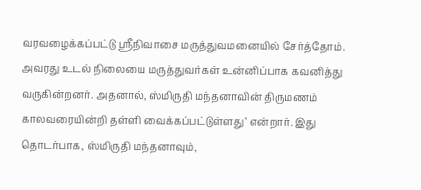வரவழைக்கப்பட்டு ஸ்ரீநிவாசை மருத்துவமனையில் சேர்த்தோம். அவரது உடல் நிலையை மருத்துவர்கள் உன்னிப்பாக கவனித்து வருகின்றனர். அதனால், ஸ்மிருதி மந்தனாவின் திருமணம் காலவரையின்றி தள்ளி வைக்கப்பட்டுள்ளது’ என்றார். இது தொடர்பாக, ஸ்மிருதி மந்தனாவும்,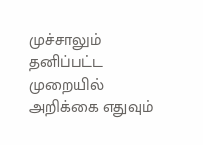முச்சாலும் தனிப்பட்ட முறையில் அறிக்கை எதுவும்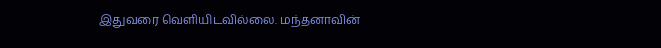இதுவரை வெளியிடவில்லை. மந்தனாவின்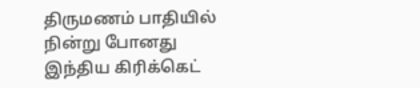திருமணம் பாதியில் நின்று போனது இந்திய கிரிக்கெட்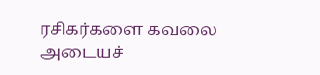ரசிகர்களை கவலை அடையச்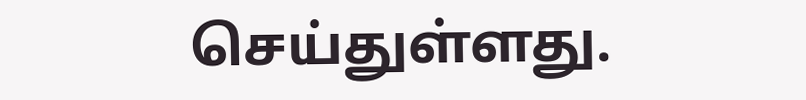செய்துள்ளது.